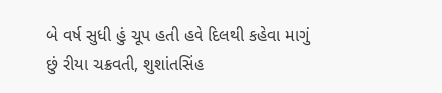બે વર્ષ સુધી હું ચૂપ હતી હવે દિલથી કહેવા માગું છું રીયા ચક્રવતી, શુશાંતસિંહ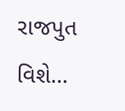રાજપુત વિશે…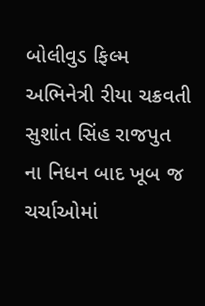બોલીવુડ ફિલ્મ અભિનેત્રી રીયા ચક્રવતી સુશાંત સિંહ રાજપુત ના નિધન બાદ ખૂબ જ ચર્ચાઓમાં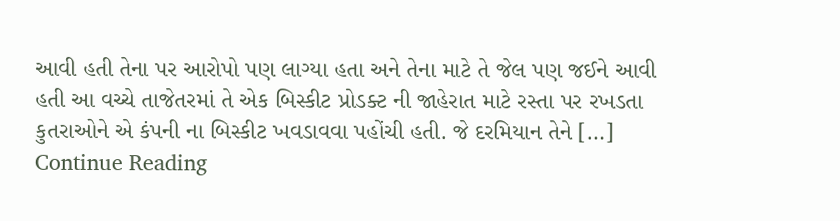આવી હતી તેના પર આરોપો પણ લાગ્યા હતા અને તેના માટે તે જેલ પણ જઈને આવી હતી આ વચ્ચે તાજેતરમાં તે એક બિસ્કીટ પ્રોડક્ટ ની જાહેરાત માટે રસ્તા પર રખડતા કુતરાઓને એ કંપની ના બિસ્કીટ ખવડાવવા પહોંચી હતી. જે દરમિયાન તેને […]
Continue Reading